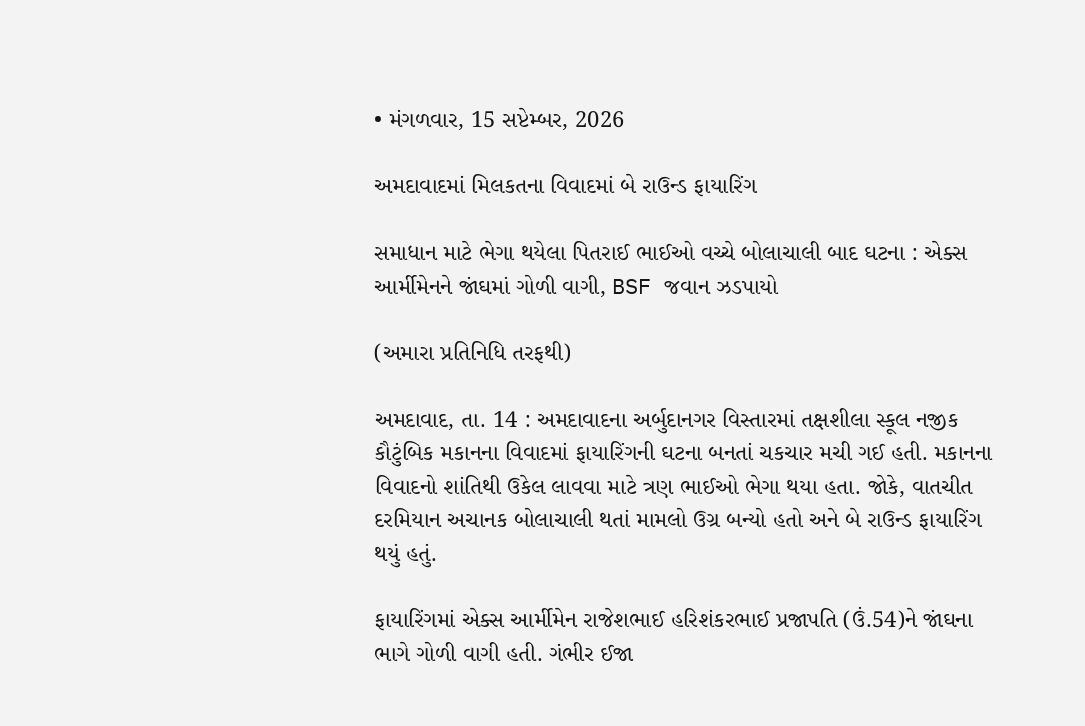• મંગળવાર, 15 સપ્ટેમ્બર, 2026

અમદાવાદમાં મિલકતના વિવાદમાં બે રાઉન્ડ ફાયારિંગ

સમાધાન માટે ભેગા થયેલા પિતરાઈ ભાઈઓ વચ્ચે બોલાચાલી બાદ ઘટના : એક્સ આર્મીમેનને જાંઘમાં ગોળી વાગી, BSF જવાન ઝડપાયો

(અમારા પ્રતિનિધિ તરફથી)

અમદાવાદ, તા. 14 : અમદાવાદના અર્બુદાનગર વિસ્તારમાં તક્ષશીલા સ્કૂલ નજીક કૌટુંબિક મકાનના વિવાદમાં ફાયારિંગની ઘટના બનતાં ચકચાર મચી ગઈ હતી. મકાનના વિવાદનો શાંતિથી ઉકેલ લાવવા માટે ત્રણ ભાઈઓ ભેગા થયા હતા. જોકે, વાતચીત દરમિયાન અચાનક બોલાચાલી થતાં મામલો ઉગ્ર બન્યો હતો અને બે રાઉન્ડ ફાયારિંગ થયું હતું.

ફાયારિંગમાં એક્સ આર્મીમેન રાજેશભાઈ હરિશંકરભાઈ પ્રજાપતિ (ઉં.54)ને જાંઘના ભાગે ગોળી વાગી હતી. ગંભીર ઈજા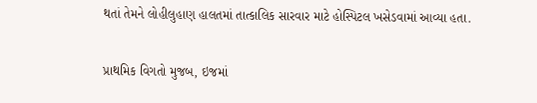થતાં તેમને લોહીલુહાણ હાલતમાં તાત્કાલિક સારવાર માટે હોસ્પિટલ ખસેડવામાં આવ્યા હતા.

પ્રાથમિક વિગતો મુજબ, ઇજમાં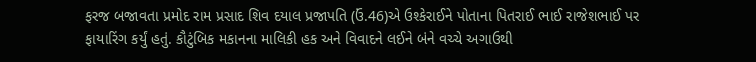ફરજ બજાવતા પ્રમોદ રામ પ્રસાદ શિવ દયાલ પ્રજાપતિ (ઉં.46)એ ઉશ્કેરાઈને પોતાના પિતરાઈ ભાઈ રાજેશભાઈ પર ફાયારિંગ કર્યું હતું. કૌટુંબિક મકાનના માલિકી હક અને વિવાદને લઈને બંને વચ્ચે અગાઉથી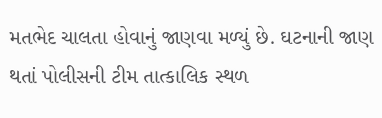મતભેદ ચાલતા હોવાનું જાણવા મળ્યું છે. ઘટનાની જાણ થતાં પોલીસની ટીમ તાત્કાલિક સ્થળ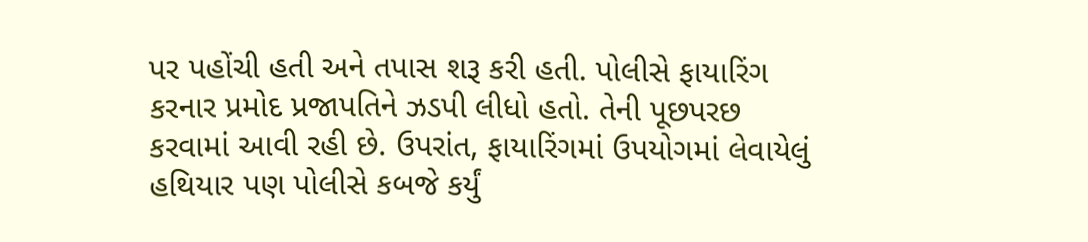પર પહોંચી હતી અને તપાસ શરૂ કરી હતી. પોલીસે ફાયારિંગ કરનાર પ્રમોદ પ્રજાપતિને ઝડપી લીધો હતો. તેની પૂછપરછ કરવામાં આવી રહી છે. ઉપરાંત, ફાયારિંગમાં ઉપયોગમાં લેવાયેલું હથિયાર પણ પોલીસે કબજે કર્યું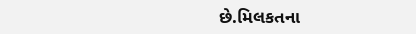છે.મિલકતના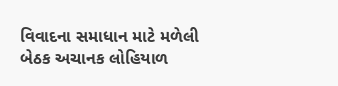વિવાદના સમાધાન માટે મળેલી બેઠક અચાનક લોહિયાળ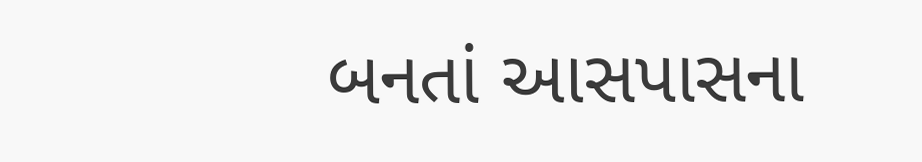બનતાં આસપાસના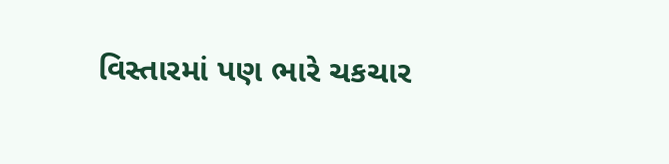વિસ્તારમાં પણ ભારે ચકચાર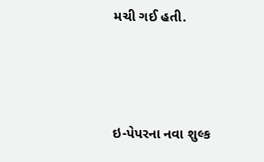મચી ગઈ હતી.



ઇ-પેપરના નવા શુલ્ક